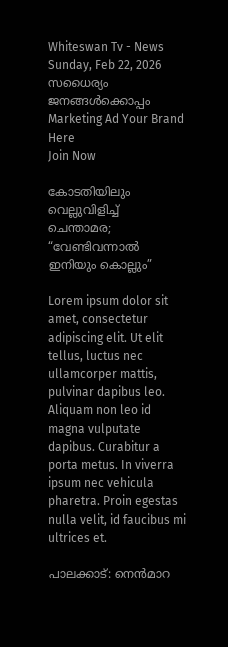Whiteswan Tv - News
Sunday, Feb 22, 2026
സധൈര്യം ജനങ്ങൾക്കൊപ്പം
Marketing Ad Your Brand
Here
Join Now

കോടതിയിലും വെല്ലുവിളിച്ച് ചെന്താമര; “വേണ്ടിവന്നാൽ ഇനിയും കൊല്ലും”

Lorem ipsum dolor sit amet, consectetur adipiscing elit. Ut elit tellus, luctus nec ullamcorper mattis, pulvinar dapibus leo. Aliquam non leo id magna vulputate dapibus. Curabitur a porta metus. In viverra ipsum nec vehicula pharetra. Proin egestas nulla velit, id faucibus mi ultrices et.

പാലക്കാട്: നെൻമാറ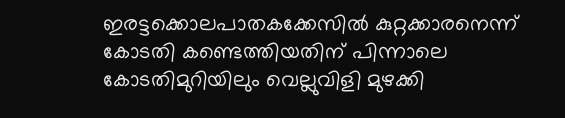ഇരട്ടക്കൊലപാതകക്കേസിൽ കുറ്റക്കാരനെന്ന് കോടതി കണ്ടെത്തിയതിന് പിന്നാലെ കോടതിമുറിയിലും വെല്ലുവിളി മുഴക്കി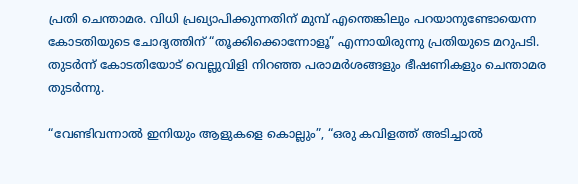പ്രതി ചെന്താമര. വിധി പ്രഖ്യാപിക്കുന്നതിന് മുമ്പ് എന്തെങ്കിലും പറയാനുണ്ടോയെന്ന കോടതിയുടെ ചോദ്യത്തിന് “തൂക്കിക്കൊന്നോളൂ” എന്നായിരുന്നു പ്രതിയുടെ മറുപടി. തുടർന്ന് കോടതിയോട് വെല്ലുവിളി നിറഞ്ഞ പരാമർശങ്ങളും ഭീഷണികളും ചെന്താമര തുടർന്നു.

“വേണ്ടിവന്നാൽ ഇനിയും ആളുകളെ കൊല്ലും”, “ഒരു കവിളത്ത് അടിച്ചാൽ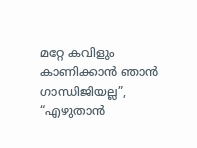മറ്റേ കവിളും കാണിക്കാൻ ഞാൻ ഗാന്ധിജിയല്ല”, “എഴുതാൻ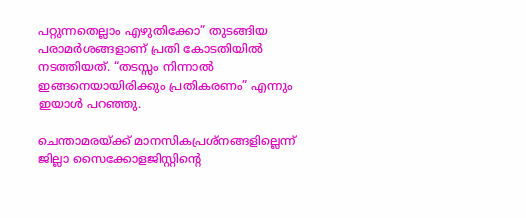പറ്റുന്നതെല്ലാം എഴുതിക്കോ” തുടങ്ങിയ പരാമർശങ്ങളാണ് പ്രതി കോടതിയിൽ നടത്തിയത്. “തടസ്സം നിന്നാൽ ഇങ്ങനെയായിരിക്കും പ്രതികരണം” എന്നും ഇയാൾ പറഞ്ഞു.

ചെന്താമരയ്ക്ക് മാനസികപ്രശ്നങ്ങളില്ലെന്ന് ജില്ലാ സൈക്കോളജിസ്റ്റിന്റെ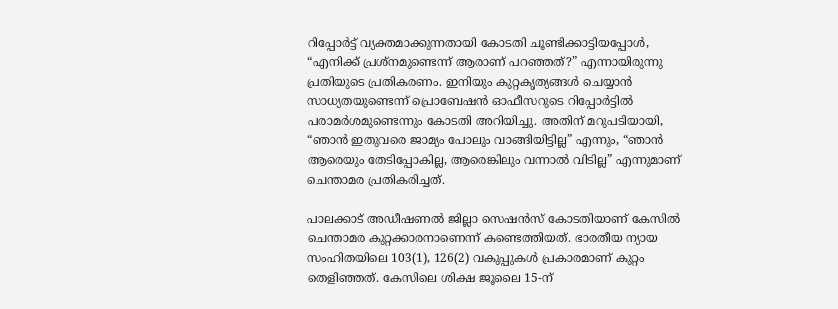റിപ്പോർട്ട് വ്യക്തമാക്കുന്നതായി കോടതി ചൂണ്ടിക്കാട്ടിയപ്പോൾ, “എനിക്ക് പ്രശ്നമുണ്ടെന്ന് ആരാണ് പറഞ്ഞത്?” എന്നായിരുന്നു പ്രതിയുടെ പ്രതികരണം. ഇനിയും കുറ്റകൃത്യങ്ങൾ ചെയ്യാൻ സാധ്യതയുണ്ടെന്ന് പ്രൊബേഷൻ ഓഫീസറുടെ റിപ്പോർട്ടിൽ പരാമർശമുണ്ടെന്നും കോടതി അറിയിച്ചു. അതിന് മറുപടിയായി, “ഞാൻ ഇതുവരെ ജാമ്യം പോലും വാങ്ങിയിട്ടില്ല” എന്നും, “ഞാൻ ആരെയും തേടിപ്പോകില്ല, ആരെങ്കിലും വന്നാൽ വിടില്ല” എന്നുമാണ് ചെന്താമര പ്രതികരിച്ചത്.

പാലക്കാട് അഡീഷണൽ ജില്ലാ സെഷൻസ് കോടതിയാണ് കേസിൽ ചെന്താമര കുറ്റക്കാരനാണെന്ന് കണ്ടെത്തിയത്. ഭാരതീയ ന്യായ സംഹിതയിലെ 103(1), 126(2) വകുപ്പുകൾ പ്രകാരമാണ് കുറ്റം തെളിഞ്ഞത്. കേസിലെ ശിക്ഷ ജൂലൈ 15-ന്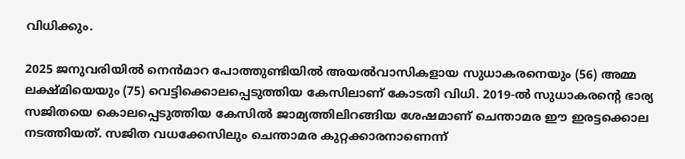വിധിക്കും.

2025 ജനുവരിയിൽ നെൻമാറ പോത്തുണ്ടിയിൽ അയൽവാസികളായ സുധാകരനെയും (56) അമ്മ ലക്ഷ്മിയെയും (75) വെട്ടിക്കൊലപ്പെടുത്തിയ കേസിലാണ് കോടതി വിധി. 2019-ൽ സുധാകരന്റെ ഭാര്യ സജിതയെ കൊലപ്പെടുത്തിയ കേസിൽ ജാമ്യത്തിലിറങ്ങിയ ശേഷമാണ് ചെന്താമര ഈ ഇരട്ടക്കൊല നടത്തിയത്. സജിത വധക്കേസിലും ചെന്താമര കുറ്റക്കാരനാണെന്ന്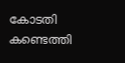കോടതി കണ്ടെത്തി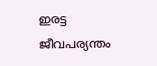ഇരട്ട ജീവപര്യന്തം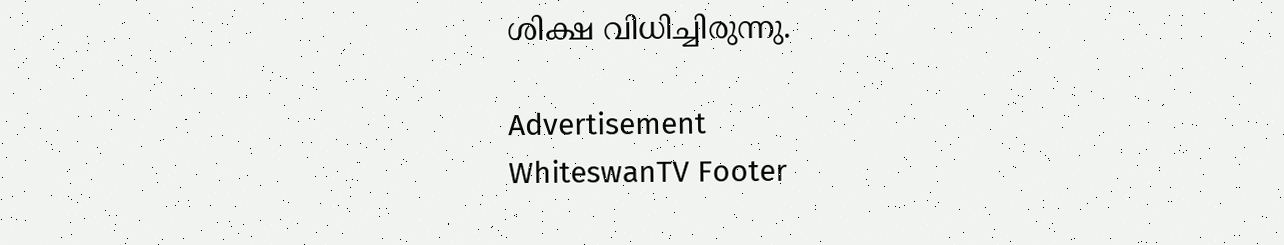ശിക്ഷ വിധിച്ചിരുന്നു.

Advertisement
WhiteswanTV Footer